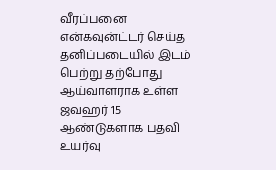வீரப்பனை என்கவுன்ட்டர் செய்த தனிப்படையில் இடம் பெற்று தற்போது ஆய்வாளராக உள்ள ஜவஹர் 15 ஆண்டுகளாக பதவி உயர்வு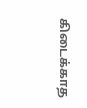கிடைக்காத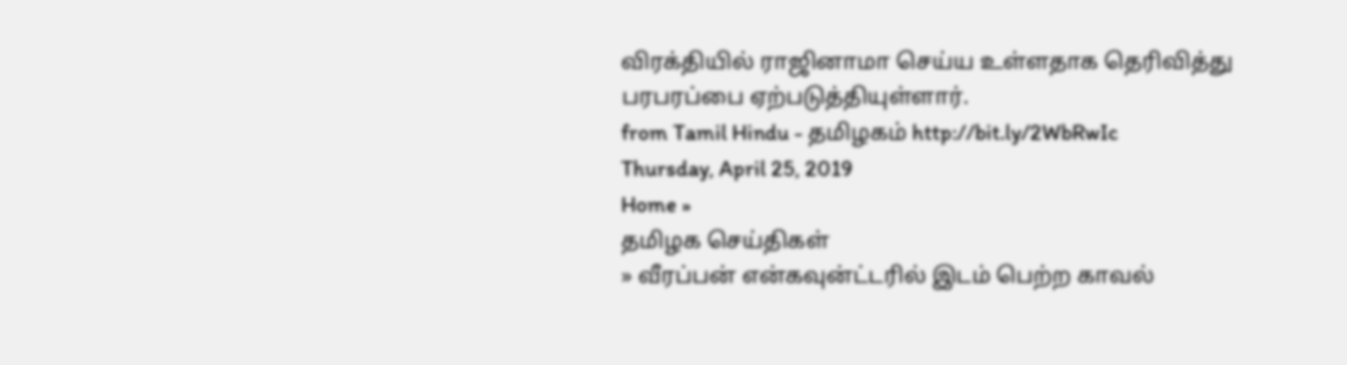விரக்தியில் ராஜினாமா செய்ய உள்ளதாக தெரிவித்து பரபரப்பை ஏற்படுத்தியுள்ளார்.
from Tamil Hindu - தமிழகம் http://bit.ly/2WbRwIc
Thursday, April 25, 2019
Home »
தமிழக செய்திகள்
» வீரப்பன் என்கவுன்ட்டரில் இடம் பெற்ற காவல்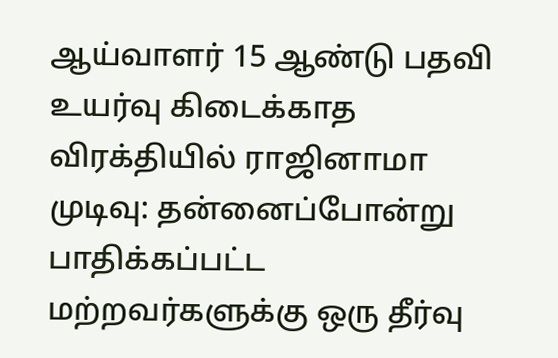ஆய்வாளர் 15 ஆண்டு பதவி உயர்வு கிடைக்காத விரக்தியில் ராஜினாமா முடிவு: தன்னைப்போன்று பாதிக்கப்பட்ட மற்றவர்களுக்கு ஒரு தீர்வு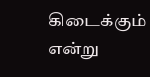கிடைக்கும் என்று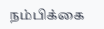நம்பிக்கை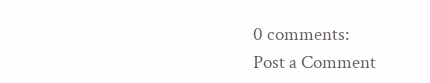0 comments:
Post a Comment